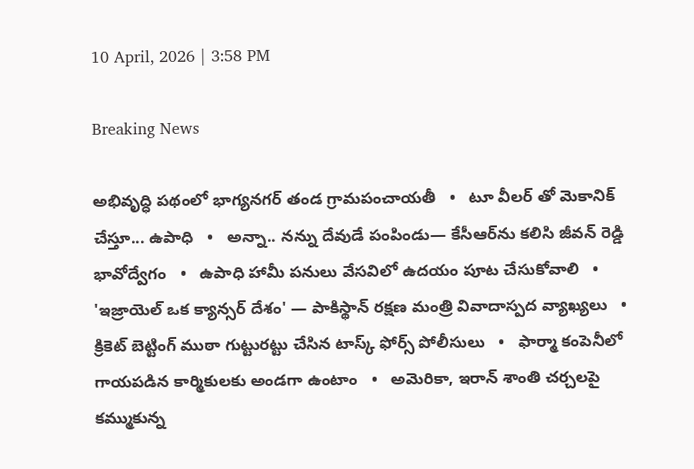10 April, 2026 | 3:58 PM

Breaking News

అభివృద్ధి పథంలో భాగ్యనగర్ తండ గ్రామపంచాయతీ   •   టూ వీలర్ తో మెకానిక్ చేస్తూ... ఉపాధి   •   అన్నా.. నన్ను దేవుడే పంపిండు— కేసీఆర్‌ను కలిసి జీవన్ రెడ్డి భావోద్వేగం   •   ఉపాధి హామీ పనులు వేసవిలో ఉదయం పూట చేసుకోవాలి   •   'ఇజ్రాయెల్ ఒక క్యాన్సర్ దేశం' — పాకిస్థాన్ రక్షణ మంత్రి వివాదాస్పద వ్యాఖ్యలు   •   క్రికెట్ బెట్టింగ్ ముఠా గుట్టురట్టు చేసిన టాస్క్ ఫోర్స్ పోలీసులు   •   ఫార్మా కంపెనీలో గాయపడిన కార్మికులకు అండగా ఉంటాం   •   అమెరికా, ఇరాన్ శాంతి చర్చలపై కమ్ముకున్న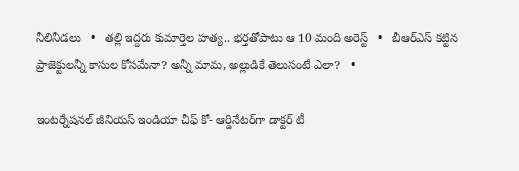నీలినీడలు   •   తల్లి ఇద్దరు కుమార్తెల హత్య.. భర్తతోపాటు ఆ 10 మంది అరెస్ట్   •   బీఆర్ఎస్ కట్టిన ప్రాజెక్టులన్నీ కాసుల కోసమేనా? అన్నీ మామ, అల్లుడికే తెలుసంటే ఎలా?   •

ఇంటర్నేషనల్ జీనియస్ ఇండియా చీఫ్ కో- ఆర్డినేటర్‌గా డాక్టర్ టీ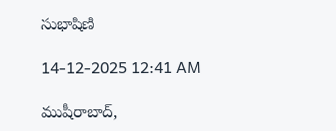సుభాషిణి

14-12-2025 12:41 AM

ముషీరాబాద్,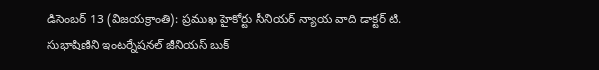డిసెంబర్ 13 (విజయక్రాంతి): ప్రముఖ హైకోర్టు సీనియర్ న్యాయ వాది డాక్టర్ టి. సుభాషిణిని ఇంటర్నేషనల్ జీనియస్ బుక్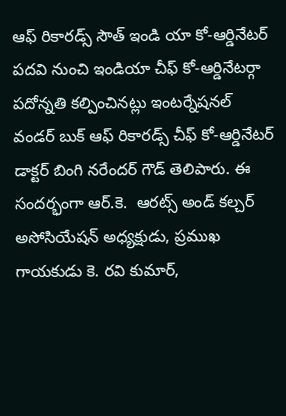ఆఫ్ రికారడ్స్ సౌత్ ఇండి యా కో-ఆర్డినేటర్ పదవి నుంచి ఇండియా చీఫ్ కో-ఆర్డినేటర్గా పదోన్నతి కల్పించినట్లు ఇంటర్నేషనల్ వండర్ బుక్ ఆఫ్ రికారడ్స్ చీఫ్ కో-ఆర్డినేటర్ డాక్టర్ బింగి నరేందర్ గౌడ్ తెలిపారు. ఈ సందర్భంగా ఆర్.కె.  ఆరట్స్ అండ్ కల్చర్ అసోసియేషన్ అధ్యక్షుడు, ప్రముఖ గాయకుడు కె. రవి కుమార్,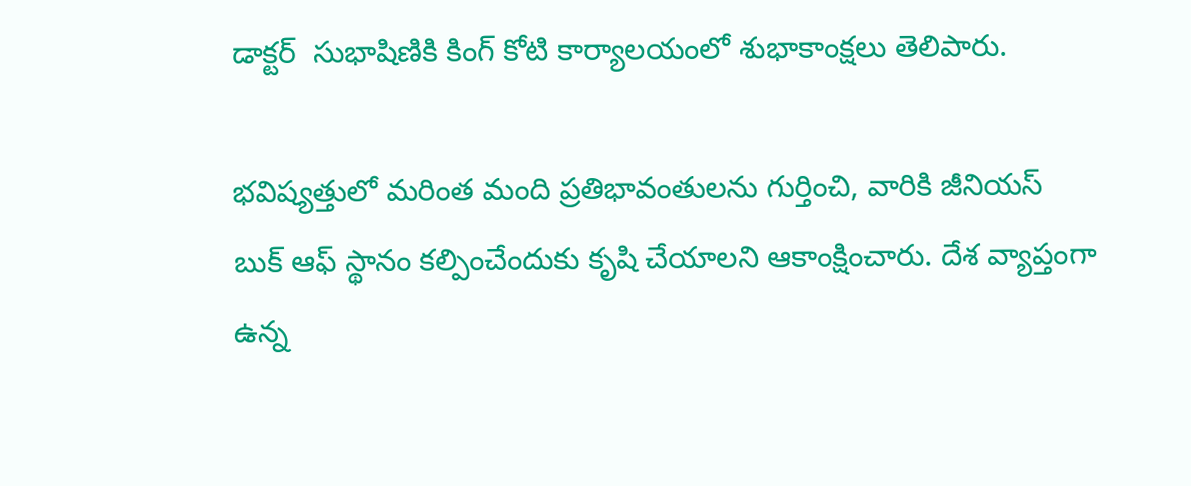డాక్టర్  సుభాషిణికి కింగ్ కోటి కార్యాలయంలో శుభాకాంక్షలు తెలిపారు.

భవిష్యత్తులో మరింత మంది ప్రతిభావంతులను గుర్తించి, వారికి జీనియస్ బుక్ ఆఫ్ స్థానం కల్పించేందుకు కృషి చేయాలని ఆకాంక్షించారు. దేశ వ్యాప్తంగా ఉన్న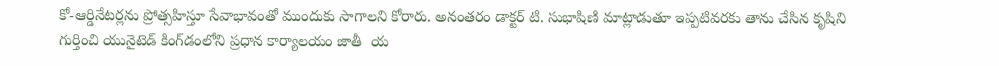కో-ఆర్డినేటర్లను ప్రోత్సహిస్తూ సేవాభావంతో ముందుకు సాగాలని కోరారు. అనంతరం డాక్టర్ టి. సుభాషిణి మాట్లాడుతూ ఇప్పటివరకు తాను చేసిన కృషిని గుర్తించి యునైటెడ్ కింగ్‌డంలోని ప్రధాన కార్యాలయం జాతీ  య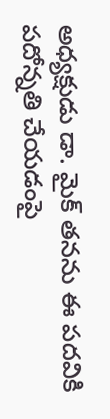అధ్యక్షుడు డా. మైక్ తనను ఈ పదవికి పదోన్నతి చేయడంపై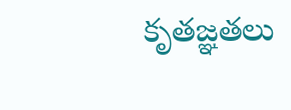కృతజ్ఞతలు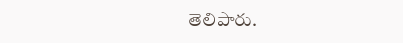తెలిపారు.